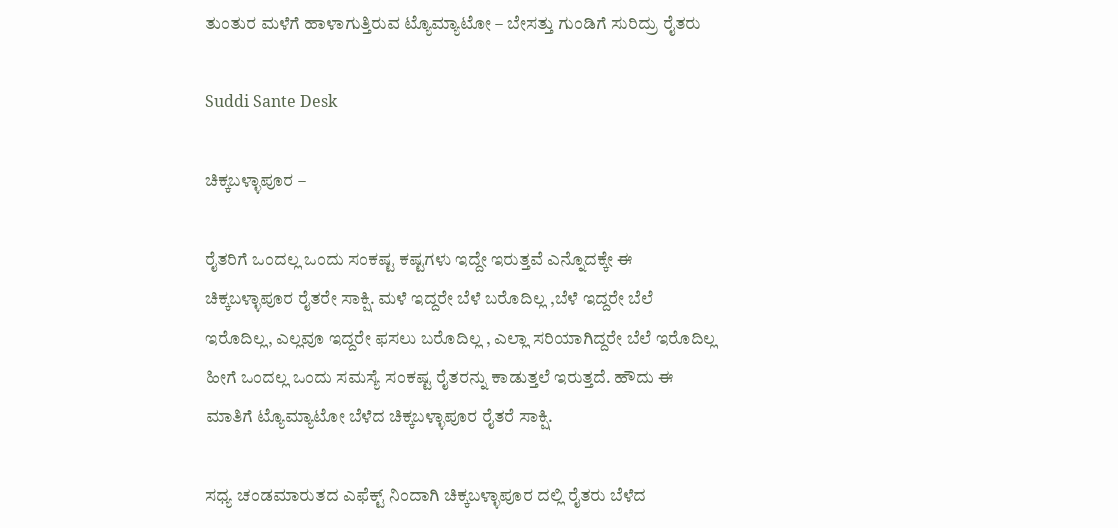ತುಂತುರ ಮಳೆಗೆ ಹಾಳಾಗುತ್ತಿರುವ ಟ್ಯೊಮ್ಯಾಟೋ – ಬೇಸತ್ತು ಗುಂಡಿಗೆ ಸುರಿದ್ರು ರೈತರು

Suddi Sante Desk

ಚಿಕ್ಕಬಳ್ಳಾಪೂರ –

ರೈತರಿಗೆ ಒಂದಲ್ಲ ಒಂದು ಸಂಕಷ್ಟ ಕಷ್ಟಗಳು ಇದ್ದೇ ಇರುತ್ತವೆ ಎನ್ನೊದಕ್ಕೇ ಈ ಚಿಕ್ಕಬಳ್ಳಾಪೂರ ರೈತರೇ ಸಾಕ್ಷಿ. ಮಳೆ ಇದ್ದರೇ ಬೆಳೆ ಬರೊದಿಲ್ಲ ,ಬೆಳೆ ಇದ್ದರೇ ಬೆಲೆ ಇರೊದಿಲ್ಲ, ಎಲ್ಲವೂ ಇದ್ದರೇ ಫಸಲು ಬರೊದಿಲ್ಲ , ಎಲ್ಲಾ ಸರಿಯಾಗಿದ್ದರೇ ಬೆಲೆ ಇರೊದಿಲ್ಲ ಹೀಗೆ ಒಂದಲ್ಲ ಒಂದು ಸಮಸ್ಯೆ ಸಂಕಷ್ಟ ರೈತರನ್ನು ಕಾಡುತ್ತಲೆ ಇರುತ್ತದೆ. ಹೌದು ಈ ಮಾತಿಗೆ ಟ್ಯೊಮ್ಯಾಟೋ ಬೆಳೆದ ಚಿಕ್ಕಬಳ್ಳಾಪೂರ ರೈತರೆ ಸಾಕ್ಷಿ.

ಸಧ್ಯ ಚಂಡಮಾರುತದ ಎಫೆಕ್ಟ್ ನಿಂದಾಗಿ ಚಿಕ್ಕಬಳ್ಳಾಪೂರ ದಲ್ಲಿ ರೈತರು ಬೆಳೆದ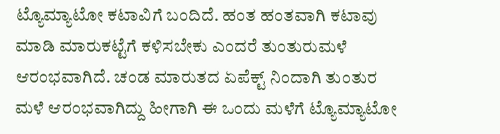ಟ್ಯೊಮ್ಯಾಟೋ ಕಟಾವಿಗೆ ಬಂದಿದೆ. ಹಂತ ಹಂತವಾಗಿ ಕಟಾವು ಮಾಡಿ ಮಾರುಕಟ್ಟೆಗೆ ಕಳಿಸಬೇಕು ಎಂದರೆ ತುಂತುರುಮಳೆ ಆರಂಭವಾಗಿದೆ. ಚಂಡ ಮಾರುತದ ಏಪೆಕ್ಟ್ ನಿಂದಾಗಿ ತುಂತುರ ಮಳೆ ಆರಂಭವಾಗಿದ್ದು ಹೀಗಾಗಿ ಈ ಒಂದು ಮಳೆಗೆ ಟ್ಯೊಮ್ಯಾಟೋ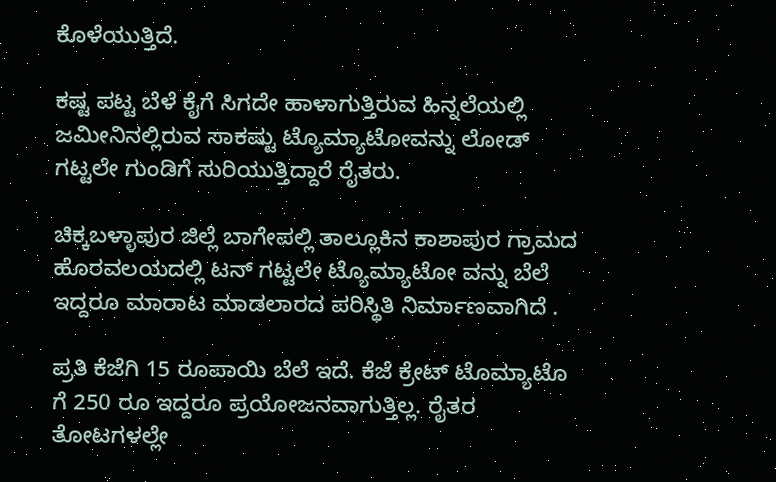ಕೊಳೆಯುತ್ತಿದೆ.

ಕಷ್ಟ ಪಟ್ಟ ಬೆಳೆ ಕೈಗೆ ಸಿಗದೇ ಹಾಳಾಗುತ್ತಿರುವ ಹಿನ್ನಲೆಯಲ್ಲಿ ಜಮೀನಿನಲ್ಲಿರುವ ಸಾಕಷ್ಟು ಟ್ಯೊಮ್ಯಾಟೋವನ್ನು ಲೋಡ್ ಗಟ್ಟಲೇ ಗುಂಡಿಗೆ ಸುರಿಯುತ್ತಿದ್ದಾರೆ ರೈತರು.

ಚಿಕ್ಕಬಳ್ಳಾಪುರ ಜಿಲ್ಲೆ ಬಾಗೇಪಲ್ಲಿ ತಾಲ್ಲೂಕಿನ ಕಾಶಾಪುರ ಗ್ರಾಮದ ಹೊರವಲಯದಲ್ಲಿ ಟನ್ ಗಟ್ಟಲೇ ಟ್ಯೊಮ್ಯಾಟೋ ವನ್ನು ಬೆಲೆ ಇದ್ದರೂ ಮಾರಾಟ ಮಾಡಲಾರದ ಪರಿಸ್ಥಿತಿ ನಿರ್ಮಾಣವಾಗಿದೆ .

ಪ್ರತಿ ಕೆಜೆಗಿ 15 ರೂಪಾಯಿ ಬೆಲೆ ಇದೆ. ಕೆಜೆ ಕ್ರೇಟ್ ಟೊಮ್ಯಾಟೊ ಗೆ 250 ರೂ ಇದ್ದರೂ ಪ್ರಯೋಜನವಾಗುತ್ತಿಲ್ಲ. ರೈತರ ತೋಟಗಳಲ್ಲೇ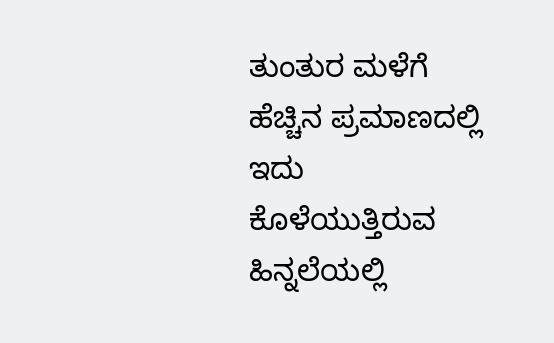ತುಂತುರ ಮಳೆಗೆ ಹೆಚ್ಚಿನ ಪ್ರಮಾಣದಲ್ಲಿ ಇದು ಕೊಳೆಯುತ್ತಿರುವ ಹಿನ್ನಲೆಯಲ್ಲಿ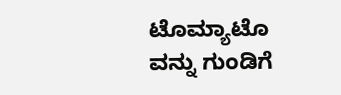ಟೊಮ್ಯಾಟೊ ವನ್ನು ಗುಂಡಿಗೆ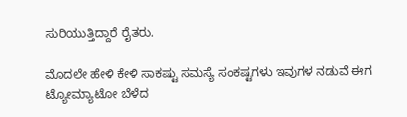ಸುರಿಯುತ್ತಿದ್ದಾರೆ ರೈತರು.

ಮೊದಲೇ ಹೇಳಿ ಕೇಳಿ ಸಾಕಷ್ಟು ಸಮಸ್ಯೆ ಸಂಕಷ್ಟಗಳು ಇವುಗಳ ನಡುವೆ ಈಗ ಟ್ಯೋಮ್ಯಾಟೋ ಬೆಳೆದ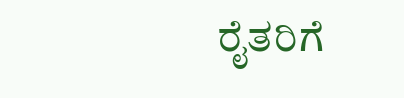ರೈತರಿಗೆ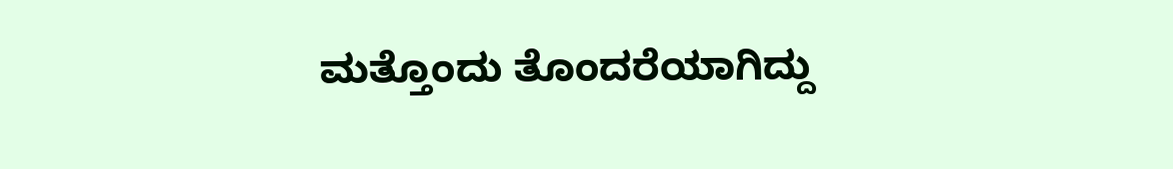ಮತ್ತೊಂದು ತೊಂದರೆಯಾಗಿದ್ದು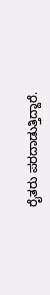ರೈತರು ಪರದಾಡುತ್ತಿದ್ದಾರೆ.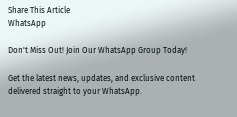Share This Article
WhatsApp

Don't Miss Out! Join Our WhatsApp Group Today!

Get the latest news, updates, and exclusive content delivered straight to your WhatsApp.